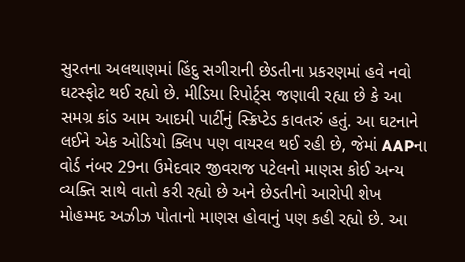સુરતના અલથાણમાં હિંદુ સગીરાની છેડતીના પ્રકરણમાં હવે નવો ઘટસ્ફોટ થઈ રહ્યો છે. મીડિયા રિપોર્ટ્સ જણાવી રહ્યા છે કે આ સમગ્ર કાંડ આમ આદમી પાર્ટીનું સ્ક્રિપ્ટેડ કાવતરું હતું. આ ઘટનાને લઈને એક ઓડિયો ક્લિપ પણ વાયરલ થઈ રહી છે, જેમાં AAPના વોર્ડ નંબર 29ના ઉમેદવાર જીવરાજ પટેલનો માણસ કોઈ અન્ય વ્યક્તિ સાથે વાતો કરી રહ્યો છે અને છેડતીનો આરોપી શેખ મોહમ્મદ અઝીઝ પોતાનો માણસ હોવાનું પણ કહી રહ્યો છે. આ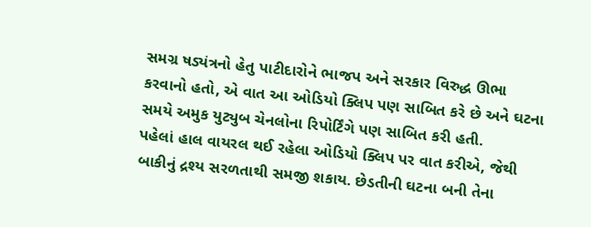સમગ્ર ષડ્યંત્રનો હેતુ પાટીદારોને ભાજપ અને સરકાર વિરુદ્ધ ઊભા કરવાનો હતો, એ વાત આ ઓડિયો ક્લિપ પણ સાબિત કરે છે અને ઘટના સમયે અમુક યુટ્યુબ ચેનલોના રિપોર્ટિંગે પણ સાબિત કરી હતી.
પહેલાં હાલ વાયરલ થઈ રહેલા ઓડિયો ક્લિપ પર વાત કરીએ, જેથી બાકીનું દ્રશ્ય સરળતાથી સમજી શકાય. છેડતીની ઘટના બની તેના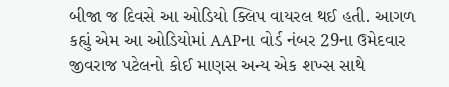બીજા જ દિવસે આ ઓડિયો ક્લિપ વાયરલ થઈ હતી. આગળ કહ્યું એમ આ ઓડિયોમાં AAPના વોર્ડ નંબર 29ના ઉમેદવાર જીવરાજ પટેલનો કોઈ માણસ અન્ય એક શખ્સ સાથે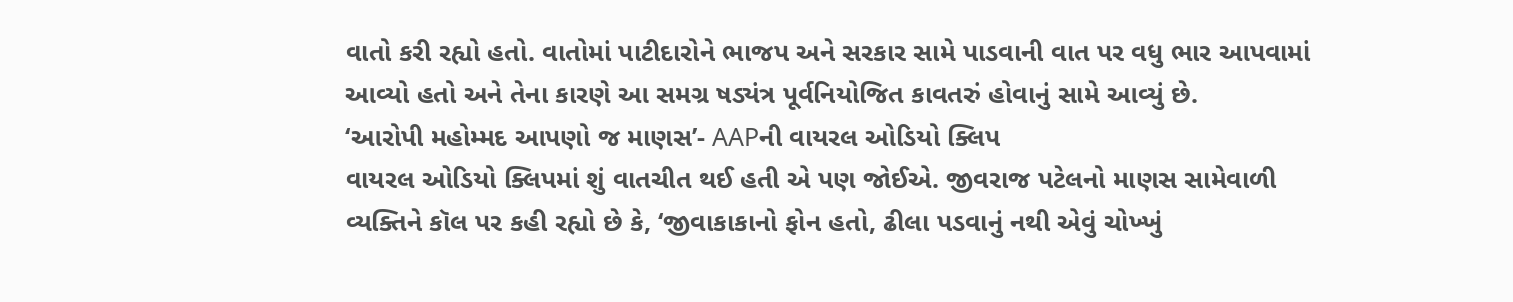વાતો કરી રહ્યો હતો. વાતોમાં પાટીદારોને ભાજપ અને સરકાર સામે પાડવાની વાત પર વધુ ભાર આપવામાં આવ્યો હતો અને તેના કારણે આ સમગ્ર ષડ્યંત્ર પૂર્વનિયોજિત કાવતરું હોવાનું સામે આવ્યું છે.
‘આરોપી મહોમ્મદ આપણો જ માણસ’- AAPની વાયરલ ઓડિયો ક્લિપ
વાયરલ ઓડિયો ક્લિપમાં શું વાતચીત થઈ હતી એ પણ જોઈએ. જીવરાજ પટેલનો માણસ સામેવાળી વ્યક્તિને કૉલ પર કહી રહ્યો છે કે, ‘જીવાકાકાનો ફોન હતો, ઢીલા પડવાનું નથી એવું ચોખ્ખું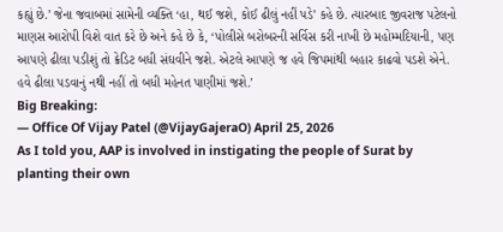કહ્યું છે.’ જેના જવાબમાં સામેની વ્યક્તિ ‘હા, થઈ જશે, કોઈ ઢીલું નહીં પડે’ કહે છે. ત્યારબાદ જીવરાજ પટેલનો માણસ આરોપી વિશે વાત કરે છે અને કહે છે કે, ‘પોલીસે બરોબરની સર્વિસ કરી નાખી છે મહોમ્મદિયાની, પણ આપણે ઢીલા પડીશું તો ક્રેડિટ બધી સંઘવીને જશે. એટલે આપણે જ હવે જિપમાંથી બહાર કાઢવો પડશે એને. હવે ઢીલા પડવાનું નથી નહીં તો બધી મહેનત પાણીમાં જશે.’
Big Breaking:
— Office Of Vijay Patel (@VijayGajeraO) April 25, 2026
As I told you, AAP is involved in instigating the people of Surat by planting their own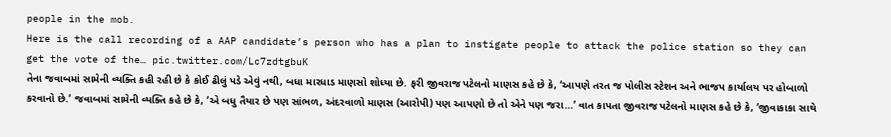people in the mob.
Here is the call recording of a AAP candidate’s person who has a plan to instigate people to attack the police station so they can get the vote of the… pic.twitter.com/Lc7zdtgbuK
તેના જવાબમાં સામેની વ્યક્તિ કહી રહી છે કે કોઈ ઢીલું પડે એવું નથી, બધા મારધાડ માણસો શોધ્યા છે. ફરી જીવરાજ પટેલનો માણસ કહે છે કે, ‘આપણે તરત જ પોલીસ સ્ટેશન અને ભાજપ કાર્યાલય પર હોબાળો કરવાનો છે.’ જવાબમાં સામેની વ્યક્તિ કહે છે કે, ‘એ બધુ તૈયાર છે પણ સાંભળ, અંદરવાળો માણસ (આરોપી) પણ આપણો છે તો એને પણ જરા…’ વાત કાપતા જીવરાજ પટેલનો માણસ કહે છે કે, ‘જીવાકાકા સાથે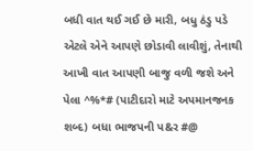બધી વાત થઈ ગઈ છે મારી, બધુ ઠંડુ પડે એટલે એને આપણે છોડાવી લાવીશું, તેનાથી આખી વાત આપણી બાજુ વળી જશે અને પેલા ^%*# (પાટીદારો માટે અપમાનજનક શબ્દ) બધા ભાજપની પ&ર #@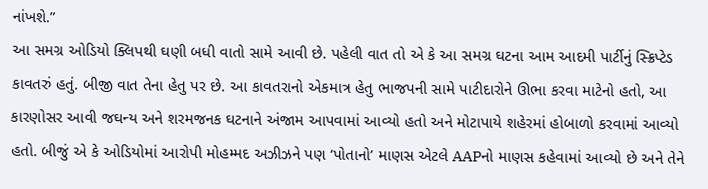નાંખશે.”
આ સમગ્ર ઓડિયો ક્લિપથી ઘણી બધી વાતો સામે આવી છે. પહેલી વાત તો એ કે આ સમગ્ર ઘટના આમ આદમી પાર્ટીનું સ્ક્રિપ્ટેડ કાવતરું હતું. બીજી વાત તેના હેતુ પર છે. આ કાવતરાનો એકમાત્ર હેતુ ભાજપની સામે પાટીદારોને ઊભા કરવા માટેનો હતો, આ કારણોસર આવી જઘન્ય અને શરમજનક ઘટનાને અંજામ આપવામાં આવ્યો હતો અને મોટાપાયે શહેરમાં હોબાળો કરવામાં આવ્યો હતો. બીજું એ કે ઓડિયોમાં આરોપી મોહમ્મદ અઝીઝને પણ ‘પોતાનો’ માણસ એટલે AAPનો માણસ કહેવામાં આવ્યો છે અને તેને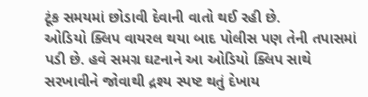ટૂંક સમયમાં છોડાવી દેવાની વાતો થઈ રહી છે.
ઓડિયો ક્લિપ વાયરલ થયા બાદ પોલીસ પણ તેની તપાસમાં પડી છે. હવે સમગ્ર ઘટનાને આ ઓડિયો ક્લિપ સાથે સરખાવીને જોવાથી દ્રશ્ય સ્પષ્ટ થતું દેખાય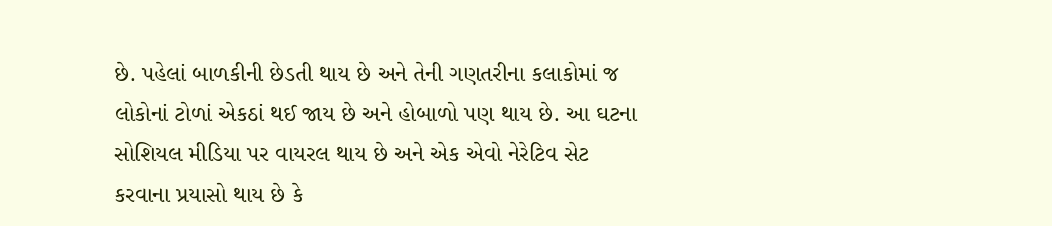છે. પહેલાં બાળકીની છેડતી થાય છે અને તેની ગણતરીના કલાકોમાં જ લોકોનાં ટોળાં એકઠાં થઈ જાય છે અને હોબાળો પણ થાય છે. આ ઘટના સોશિયલ મીડિયા પર વાયરલ થાય છે અને એક એવો નેરેટિવ સેટ કરવાના પ્રયાસો થાય છે કે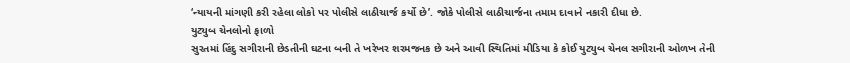‘ન્યાયની માંગણી કરી રહેલા લોકો પર પોલીસે લાઠીચાર્જ કર્યો છે’. જોકે પોલીસે લાઠીચાર્જના તમામ દાવાને નકારી દીધા છે.
યુટ્યુબ ચેનલોનો ફાળો
સુરતમાં હિંદુ સગીરાની છેડતીની ઘટના બની તે ખરેખર શરમજનક છે અને આવી સ્થિતિમાં મીડિયા કે કોઈ યુટ્યુબ ચેનલ સગીરાની ઓળખ તેની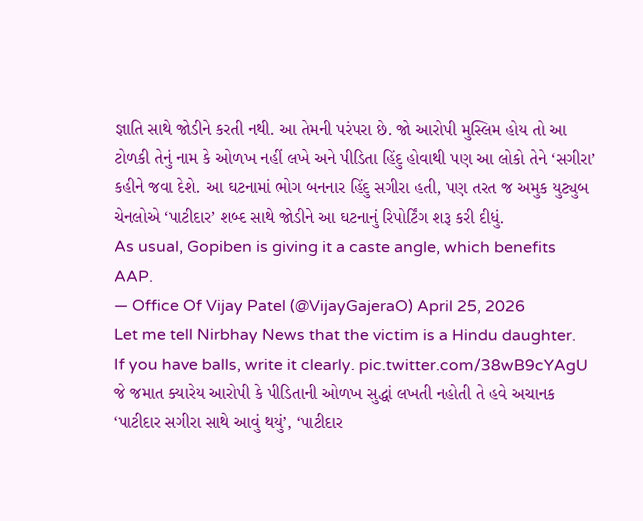જ્ઞાતિ સાથે જોડીને કરતી નથી. આ તેમની પરંપરા છે. જો આરોપી મુસ્લિમ હોય તો આ ટોળકી તેનું નામ કે ઓળખ નહીં લખે અને પીડિતા હિંદુ હોવાથી પણ આ લોકો તેને ‘સગીરા’ કહીને જવા દેશે. આ ઘટનામાં ભોગ બનનાર હિંદુ સગીરા હતી, પણ તરત જ અમુક યુટ્યુબ ચેનલોએ ‘પાટીદાર’ શબ્દ સાથે જોડીને આ ઘટનાનું રિપોર્ટિંગ શરૂ કરી દીધું.
As usual, Gopiben is giving it a caste angle, which benefits AAP.
— Office Of Vijay Patel (@VijayGajeraO) April 25, 2026
Let me tell Nirbhay News that the victim is a Hindu daughter.
If you have balls, write it clearly. pic.twitter.com/38wB9cYAgU
જે જમાત ક્યારેય આરોપી કે પીડિતાની ઓળખ સુદ્ધાં લખતી નહોતી તે હવે અચાનક ‘પાટીદાર સગીરા સાથે આવું થયું’, ‘પાટીદાર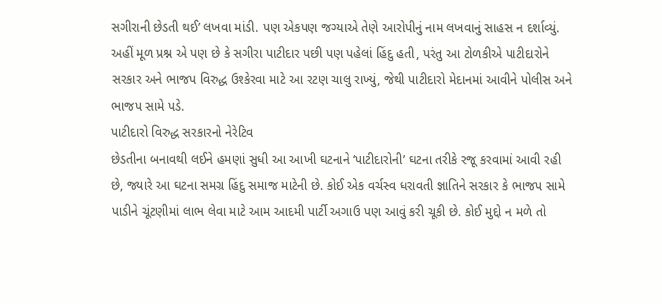સગીરાની છેડતી થઈ’ લખવા માંડી. પણ એકપણ જગ્યાએ તેણે આરોપીનું નામ લખવાનું સાહસ ન દર્શાવ્યું. અહીં મૂળ પ્રશ્ન એ પણ છે કે સગીરા પાટીદાર પછી પણ પહેલાં હિંદુ હતી, પરંતુ આ ટોળકીએ પાટીદારોને સરકાર અને ભાજપ વિરુદ્ધ ઉશ્કેરવા માટે આ રટણ ચાલુ રાખ્યું, જેથી પાટીદારો મેદાનમાં આવીને પોલીસ અને ભાજપ સામે પડે.
પાટીદારો વિરુદ્ધ સરકારનો નેરેટિવ
છેડતીના બનાવથી લઈને હમણાં સુધી આ આખી ઘટનાને ‘પાટીદારોની’ ઘટના તરીકે રજૂ કરવામાં આવી રહી છે, જ્યારે આ ઘટના સમગ્ર હિંદુ સમાજ માટેની છે. કોઈ એક વર્ચસ્વ ધરાવતી જ્ઞાતિને સરકાર કે ભાજપ સામે પાડીને ચૂંટણીમાં લાભ લેવા માટે આમ આદમી પાર્ટી અગાઉ પણ આવું કરી ચૂકી છે. કોઈ મુદ્દો ન મળે તો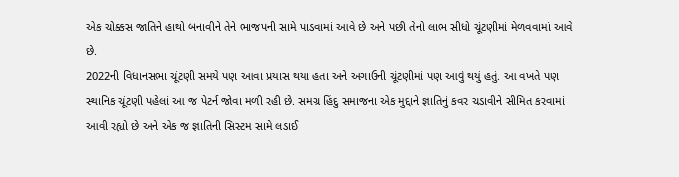એક ચોક્કસ જાતિને હાથો બનાવીને તેને ભાજપની સામે પાડવામાં આવે છે અને પછી તેનો લાભ સીધો ચૂંટણીમાં મેળવવામાં આવે છે.
2022ની વિધાનસભા ચૂંટણી સમયે પણ આવા પ્રયાસ થયા હતા અને અગાઉની ચૂંટણીમાં પણ આવું થયું હતું. આ વખતે પણ સ્થાનિક ચૂંટણી પહેલાં આ જ પેટર્ન જોવા મળી રહી છે. સમગ્ર હિંદુ સમાજના એક મુદ્દાને જ્ઞાતિનું કવર ચડાવીને સીમિત કરવામાં આવી રહ્યો છે અને એક જ જ્ઞાતિની સિસ્ટમ સામે લડાઈ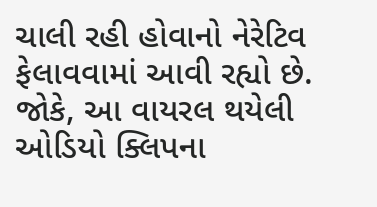ચાલી રહી હોવાનો નેરેટિવ ફેલાવવામાં આવી રહ્યો છે. જોકે, આ વાયરલ થયેલી ઓડિયો ક્લિપના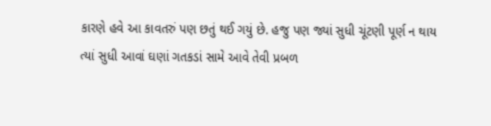કારણે હવે આ કાવતરું પણ છતું થઈ ગયું છે. હજુ પણ જ્યાં સુધી ચૂંટણી પૂર્ણ ન થાય ત્યાં સુધી આવાં ઘણાં ગતકડાં સામે આવે તેવી પ્રબળ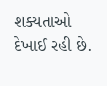શક્યતાઓ દેખાઈ રહી છે.